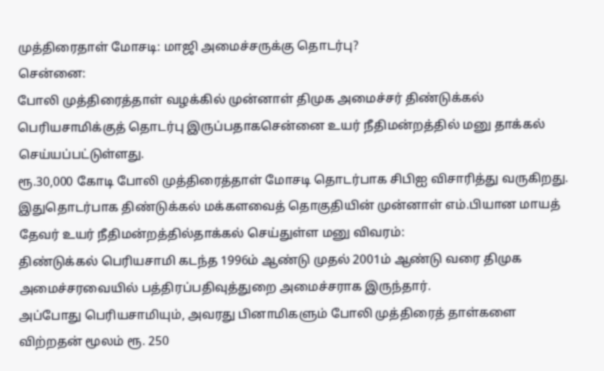முத்திரைதாள் மோசடி: மாஜி அமைச்சருக்கு தொடர்பு?
சென்னை:
போலி முத்திரைத்தாள் வழக்கில் முன்னாள் திமுக அமைச்சர் திண்டுக்கல் பெரியசாமிக்குத் தொடர்பு இருப்பதாகசென்னை உயர் நீதிமன்றத்தில் மனு தாக்கல் செய்யப்பட்டுள்ளது.
ரூ.30,000 கோடி போலி முத்திரைத்தாள் மோசடி தொடர்பாக சிபிஐ விசாரித்து வருகிறது.
இதுதொடர்பாக திண்டுக்கல் மக்களவைத் தொகுதியின் முன்னாள் எம்.பியான மாயத் தேவர் உயர் நீதிமன்றத்தில்தாக்கல் செய்துள்ள மனு விவரம்:
திண்டுக்கல் பெரியசாமி கடந்த 1996ம் ஆண்டு முதல் 2001ம் ஆண்டு வரை திமுக அமைச்சரவையில் பத்திரப்பதிவுத்துறை அமைச்சராக இருந்தார்.
அப்போது பெரியசாமியும், அவரது பினாமிகளும் போலி முத்திரைத் தாள்களை விற்றதன் மூலம் ரூ. 250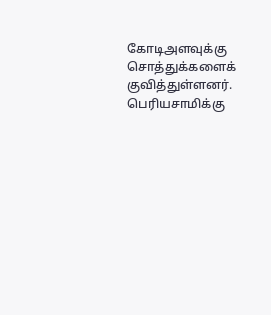கோடிஅளவுக்கு சொத்துக்களைக் குவித்துள்ளனர்.
பெரியசாமிக்கு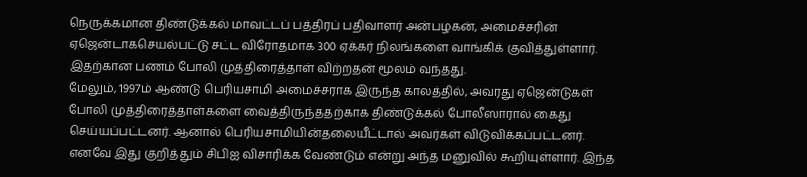நெருக்கமான திண்டுக்கல் மாவட்டப் பத்திரப் பதிவாளர் அன்பழகன், அமைச்சரின் ஏஜென்டாகசெயல்பட்டு சட்ட விரோதமாக 300 ஏக்கர் நிலங்களை வாங்கிக் குவித்துள்ளார். இதற்கான பணம் போலி முத்திரைத்தாள் விற்றதன் மூலம் வந்தது.
மேலும், 1997ம் ஆண்டு பெரியசாமி அமைச்சராக இருந்த காலத்தில், அவரது ஏஜென்டுகள் போலி முத்திரைத்தாள்களை வைத்திருந்ததற்காக திண்டுக்கல் போலீஸாரால் கைது செய்யப்பட்டனர். ஆனால் பெரியசாமியின்தலையீட்டால் அவர்கள் விடுவிக்கப்பட்டனர்.
எனவே இது குறித்தும் சிபிஐ விசாரிக்க வேண்டும் என்று அந்த மனுவில் கூறியுள்ளார். இந்த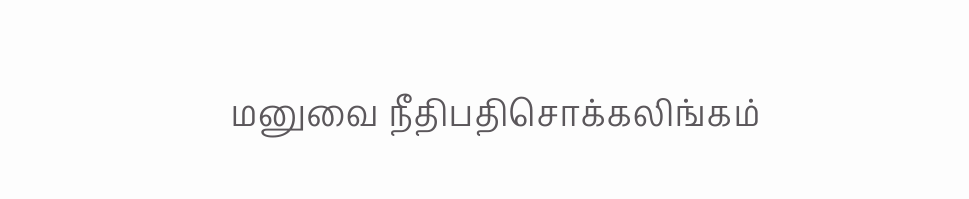மனுவை நீதிபதிசொக்கலிங்கம்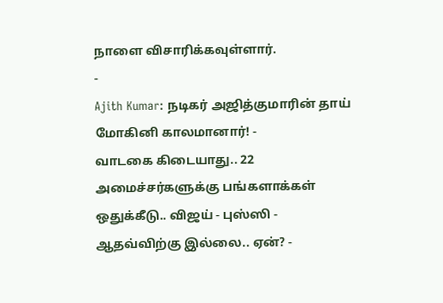நாளை விசாரிக்கவுள்ளார்.
-
Ajith Kumar: நடிகர் அஜித்குமாரின் தாய் மோகினி காலமானார்! -
வாடகை கிடையாது.. 22 அமைச்சர்களுக்கு பங்களாக்கள் ஒதுக்கீடு.. விஜய் - புஸ்ஸி - ஆதவ்விற்கு இல்லை.. ஏன்? -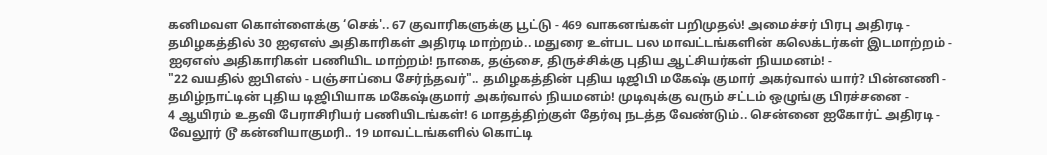கனிமவள கொள்ளைக்கு ‘செக்'.. 67 குவாரிகளுக்கு பூட்டு - 469 வாகனங்கள் பறிமுதல்! அமைச்சர் பிரபு அதிரடி -
தமிழகத்தில் 30 ஐஏஎஸ் அதிகாரிகள் அதிரடி மாற்றம்.. மதுரை உள்பட பல மாவட்டங்களின் கலெக்டர்கள் இடமாற்றம் -
ஐஏஎஸ் அதிகாரிகள் பணியிட மாற்றம்! நாகை, தஞ்சை, திருச்சிக்கு புதிய ஆட்சியர்கள் நியமனம்! -
"22 வயதில் ஐபிஎஸ் - பஞ்சாப்பை சேர்ந்தவர்".. தமிழகத்தின் புதிய டிஜிபி மகேஷ் குமார் அகர்வால் யார்? பின்னணி -
தமிழ்நாட்டின் புதிய டிஜிபியாக மகேஷ்குமார் அகர்வால் நியமனம்! முடிவுக்கு வரும் சட்டம் ஒழுங்கு பிரச்சனை -
4 ஆயிரம் உதவி பேராசிரியர் பணியிடங்கள்! 6 மாதத்திற்குள் தேர்வு நடத்த வேண்டும்.. சென்னை ஐகோர்ட் அதிரடி -
வேலூர் டூ கன்னியாகுமரி.. 19 மாவட்டங்களில் கொட்டி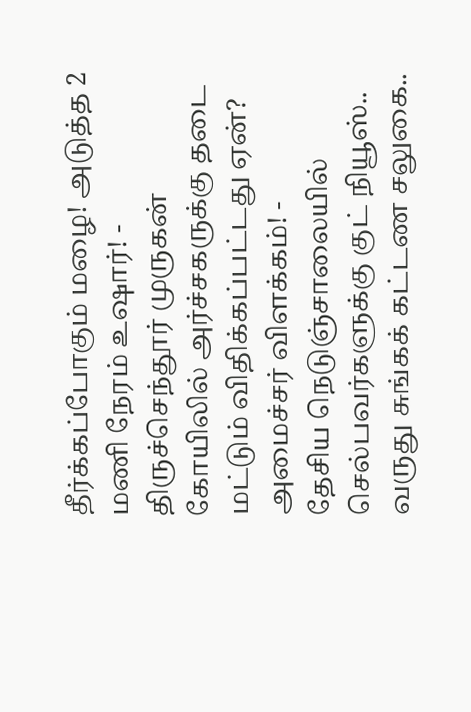தீர்க்கப்போகும் மழை! அடுத்த 2 மணி நேரம் உஷார்! -
திருச்செந்தூர் முருகன் கோயிலில் அர்ச்சகருக்கு தடை மட்டும் விதிக்கப்பட்டது ஏன்? அமைச்சர் விளக்கம்! -
தேசிய நெடுஞ்சாலையில் செல்பவர்களுக்கு குட் நியூஸ்.. வருது சுங்கக் கட்டண சலுகை..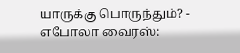யாருக்கு பொருந்தும்? -
எபோலா வைரஸ்: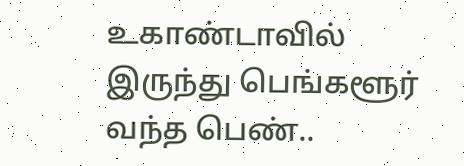உகாண்டாவில் இருந்து பெங்களூர் வந்த பெண்..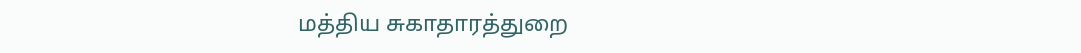மத்திய சுகாதாரத்துறை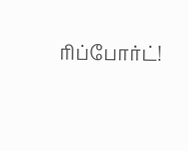ரிப்போர்ட்!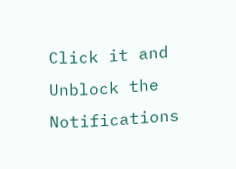Click it and Unblock the Notifications